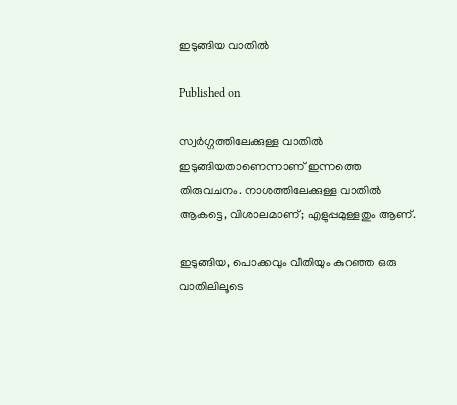ഇടുങ്ങിയ വാതിൽ

Published on

സ്വർഗ്ഗത്തിലേക്കുള്ള വാതിൽ ഇടുങ്ങിയതാണെന്നാണ് ഇന്നത്തെ തിരുവചനം. നാശത്തിലേക്കുള്ള വാതിൽ ആകട്ടെ, വിശാലമാണ്; എളുപ്പമുള്ളതും ആണ്.

ഇടുങ്ങിയ, പൊക്കവും വീതിയും കുറഞ്ഞ ഒരു വാതിലിലൂടെ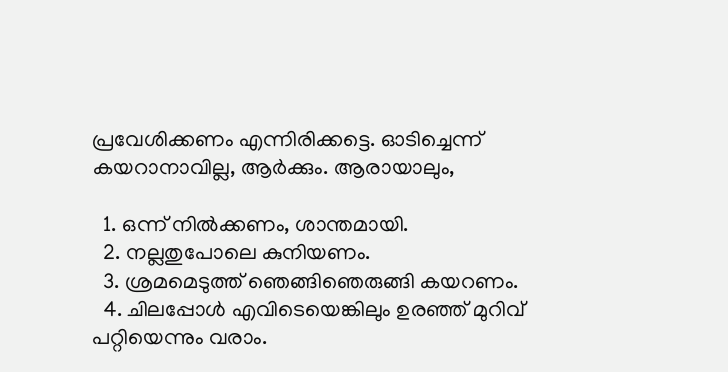പ്രവേശിക്കണം എന്നിരിക്കട്ടെ. ഓടിച്ചെന്ന് കയറാനാവില്ല, ആർക്കും. ആരായാലും,

  1. ഒന്ന് നിൽക്കണം, ശാന്തമായി.
  2. നല്ലതുപോലെ കുനിയണം.
  3. ശ്രമമെടുത്ത് ഞെങ്ങിഞെരുങ്ങി കയറണം.
  4. ചിലപ്പോൾ എവിടെയെങ്കിലും ഉരഞ്ഞ് മുറിവ് പറ്റിയെന്നും വരാം.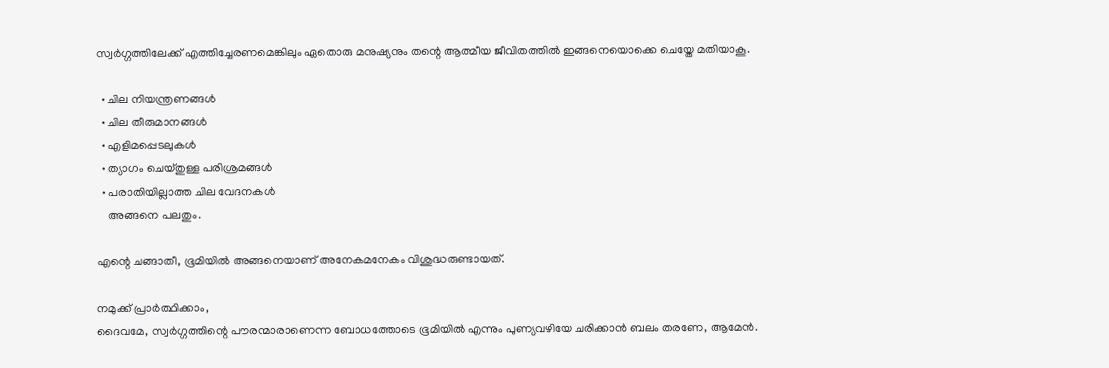സ്വർഗ്ഗത്തിലേക്ക് എത്തിച്ചേരണമെങ്കിലും ഏതൊരു മനുഷ്യനും തന്റെ ആത്മീയ ജീവിതത്തിൽ ഇങ്ങനെയൊക്കെ ചെയ്തേ മതിയാകൂ.

  • ചില നിയന്ത്രണങ്ങൾ
  • ചില തീരുമാനങ്ങൾ
  • എളിമപ്പെടലുകൾ
  • ത്യാഗം ചെയ്തുള്ള പരിശ്രമങ്ങൾ
  • പരാതിയില്ലാത്ത ചില വേദനകൾ
    അങ്ങനെ പലതും.

എന്റെ ചങ്ങാതീ, ഭൂമിയിൽ അങ്ങനെയാണ് അനേകമനേകം വിശുദ്ധരുണ്ടായത്.

നമുക്ക് പ്രാർത്ഥിക്കാം,
ദൈവമേ, സ്വർഗ്ഗത്തിന്റെ പൗരന്മാരാണെന്ന ബോധത്തോടെ ഭൂമിയിൽ എന്നും പുണ്യവഴിയേ ചരിക്കാൻ ബലം തരണേ, ആമേൻ.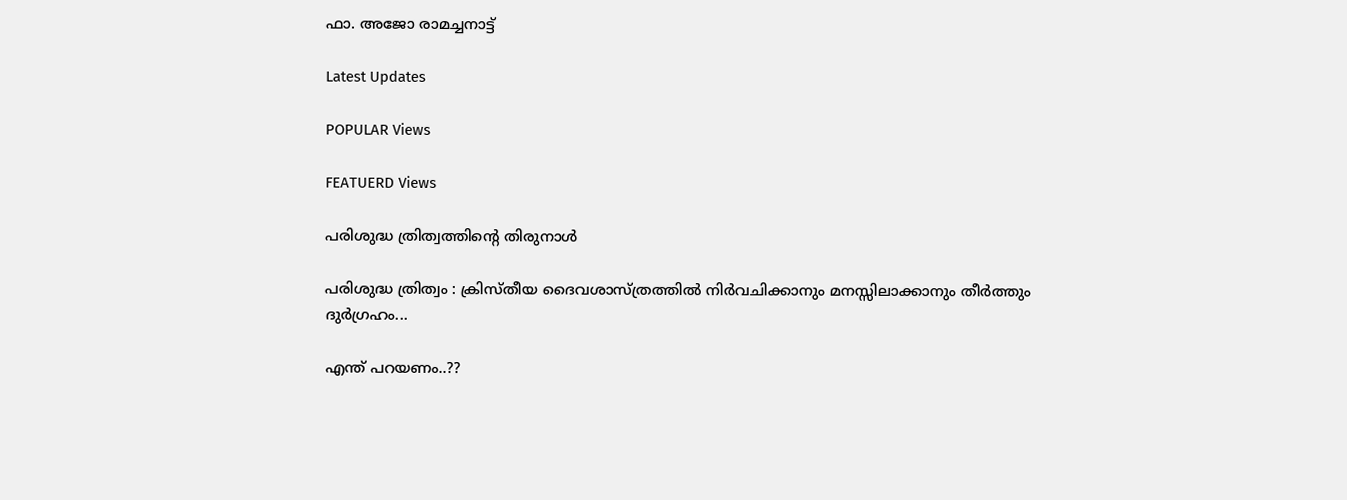ഫാ. അജോ രാമച്ചനാട്ട്

Latest Updates

POPULAR Views

FEATUERD Views

പരിശുദ്ധ ത്രിത്വത്തിന്റെ തിരുനാൾ

പരിശുദ്ധ ത്രിത്വം : ക്രിസ്തീയ ദൈവശാസ്ത്രത്തിൽ നിർവചിക്കാനും മനസ്സിലാക്കാനും തീർത്തും ദുർഗ്രഹം...

എന്ത് പറയണം..??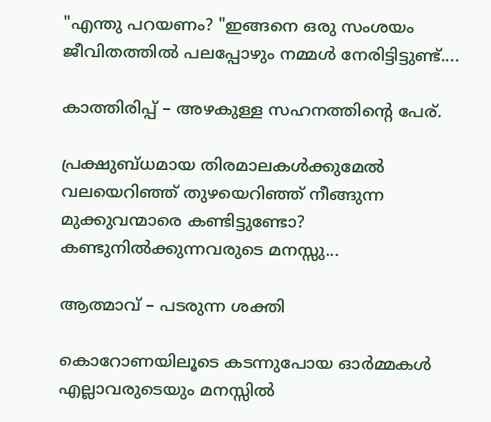"എന്തു പറയണം? "ഇങ്ങനെ ഒരു സംശയം ജീവിതത്തിൽ പലപ്പോഴും നമ്മൾ നേരിട്ടിട്ടുണ്ട്....

കാത്തിരിപ്പ് – അഴകുള്ള സഹനത്തിന്റെ പേര്.

പ്രക്ഷുബ്ധമായ തിരമാലകൾക്കുമേൽ വലയെറിഞ്ഞ് തുഴയെറിഞ്ഞ് നീങ്ങുന്ന മുക്കുവന്മാരെ കണ്ടിട്ടുണ്ടോ? കണ്ടുനിൽക്കുന്നവരുടെ മനസ്സു...

ആത്മാവ് – പടരുന്ന ശക്തി

കൊറോണയിലൂടെ കടന്നുപോയ ഓർമ്മകൾ എല്ലാവരുടെയും മനസ്സിൽ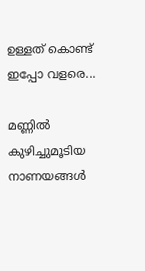ഉള്ളത് കൊണ്ട് ഇപ്പോ വളരെ...

മണ്ണിൽ കുഴിച്ചുമൂടിയ നാണയങ്ങൾ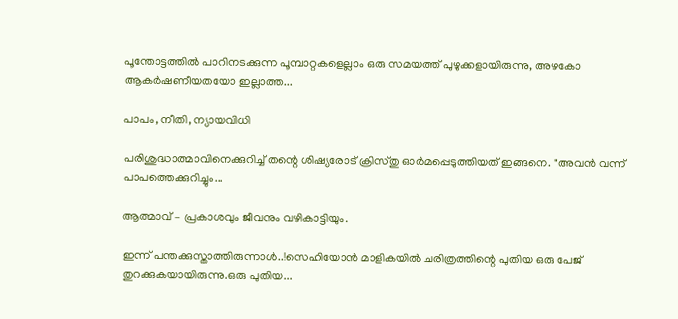പൂന്തോട്ടത്തിൽ പാറിനടക്കുന്ന പൂമ്പാറ്റകളെല്ലാം ഒരു സമയത്ത് പുഴുക്കളായിരുന്നു, അഴകോ ആകർഷണീയതയോ ഇല്ലാത്ത...

പാപം, നീതി, ന്യായവിധി

പരിശുദ്ധാത്മാവിനെക്കുറിച്ച് തന്റെ ശിഷ്യരോട് ക്രിസ്തു ഓർമപ്പെടുത്തിയത് ഇങ്ങനെ. "അവന്‍ വന്ന്‌ പാപത്തെക്കുറിച്ചും...

ആത്മാവ് – പ്രകാശവും ജീവനും വഴികാട്ടിയും.

ഇന്ന് പന്തക്കുസ്താത്തിരുന്നാൾ..!സെഹിയോൻ മാളികയിൽ ചരിത്രത്തിന്റെ പുതിയ ഒരു പേജ് തുറക്കുകയായിരുന്നു.ഒരു പുതിയ...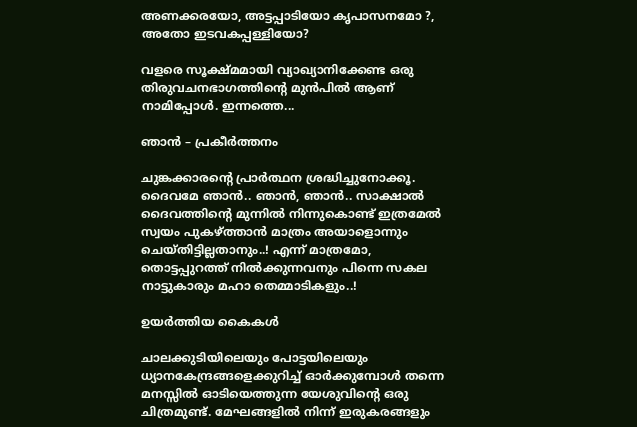അണക്കരയോ, അട്ടപ്പാടിയോ കൃപാസനമോ ?, അതോ ഇടവകപ്പള്ളിയോ?

വളരെ സൂക്ഷ്മമായി വ്യാഖ്യാനിക്കേണ്ട ഒരു തിരുവചനഭാഗത്തിന്റെ മുൻപിൽ ആണ് നാമിപ്പോൾ. ഇന്നത്തെ...

ഞാൻ – പ്രകീർത്തനം

ചുങ്കക്കാരന്റെ പ്രാർത്ഥന ശ്രദ്ധിച്ചുനോക്കൂ. ദൈവമേ ഞാൻ.. ഞാൻ, ഞാൻ.. സാക്ഷാൽ ദൈവത്തിന്റെ മുന്നിൽ നിന്നുകൊണ്ട് ഇത്രമേൽ സ്വയം പുകഴ്ത്താൻ മാത്രം അയാളൊന്നും ചെയ്തിട്ടില്ലതാനും..! എന്ന് മാത്രമോ, തൊട്ടപ്പുറത്ത് നിൽക്കുന്നവനും പിന്നെ സകല നാട്ടുകാരും മഹാ തെമ്മാടികളും..!

ഉയർത്തിയ കൈകൾ

ചാലക്കുടിയിലെയും പോട്ടയിലെയും ധ്യാനകേന്ദ്രങ്ങളെക്കുറിച്ച് ഓർക്കുമ്പോൾ തന്നെ മനസ്സിൽ ഓടിയെത്തുന്ന യേശുവിന്റെ ഒരു ചിത്രമുണ്ട്. മേഘങ്ങളിൽ നിന്ന് ഇരുകരങ്ങളും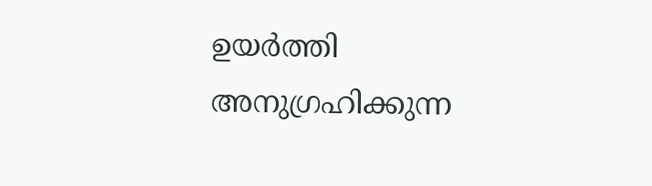ഉയർത്തി അനുഗ്രഹിക്കുന്ന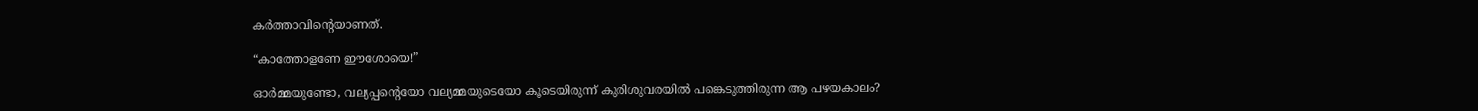കർത്താവിന്റെയാണത്.

“കാത്തോളണേ ഈശോയെ!”

ഓർമ്മയുണ്ടോ, വല്യപ്പന്റെയോ വല്യമ്മയുടെയോ കൂടെയിരുന്ന് കുരിശുവരയിൽ പങ്കെടുത്തിരുന്ന ആ പഴയകാലം?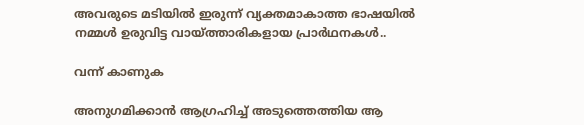അവരുടെ മടിയിൽ ഇരുന്ന് വ്യക്തമാകാത്ത ഭാഷയിൽ നമ്മൾ ഉരുവിട്ട വായ്‌ത്താരികളായ പ്രാർഥനകൾ..

വന്ന് കാണുക

അനുഗമിക്കാൻ ആഗ്രഹിച്ച് അടുത്തെത്തിയ ആ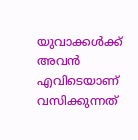യുവാക്കൾക്ക് അവൻ എവിടെയാണ് വസിക്കുന്നത്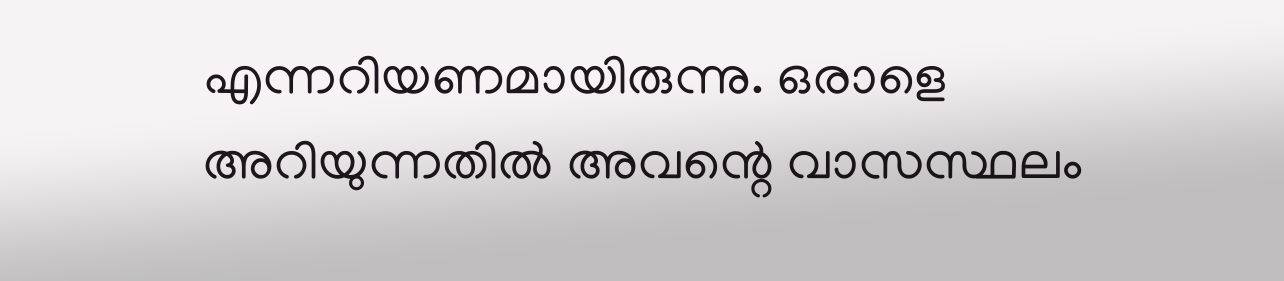എന്നറിയണമായിരുന്നു. ഒരാളെ അറിയുന്നതിൽ അവന്റെ വാസസ്ഥലം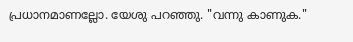പ്രധാനമാണല്ലോ. യേശു പറഞ്ഞു. "വന്നു കാണുക."